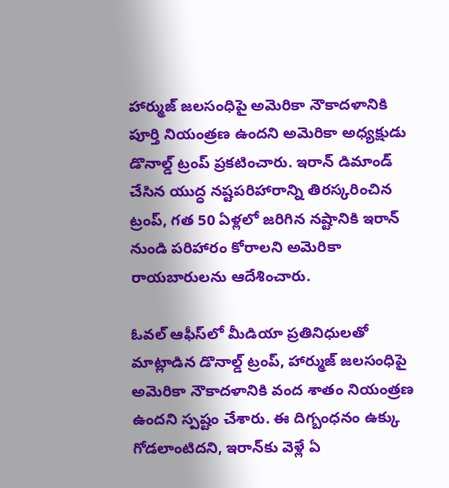హార్ముజ్ జలసంధిపై అమెరికా నౌకాదళానికి పూర్తి నియంత్రణ ఉందని అమెరికా అధ్యక్షుడు డొనాల్డ్ ట్రంప్ ప్రకటించారు. ఇరాన్ డిమాండ్ చేసిన యుద్ధ నష్టపరిహారాన్ని తిరస్కరించిన ట్రంప్, గత 50 ఏళ్లలో జరిగిన నష్టానికి ఇరాన్ నుండి పరిహారం కోరాలని అమెరికా రాయబారులను ఆదేశించారు.

ఓవల్ ఆఫీస్‌లో మీడియా ప్రతినిధులతో మాట్లాడిన డొనాల్డ్ ట్రంప్, హార్ముజ్ జలసంధిపై అమెరికా నౌకాదళానికి వంద శాతం నియంత్రణ ఉందని స్పష్టం చేశారు. ఈ దిగ్బంధనం ఉక్కు గోడలాంటిదని, ఇరాన్‌కు వెళ్లే ఏ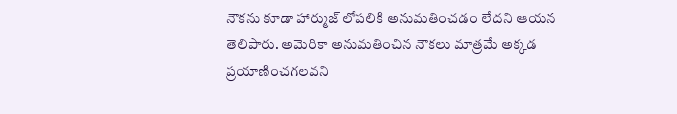నౌకను కూడా హార్ముజ్ లోపలికి అనుమతించడం లేదని ఆయన తెలిపారు. అమెరికా అనుమతించిన నౌకలు మాత్రమే అక్కడ ప్రయాణించగలవని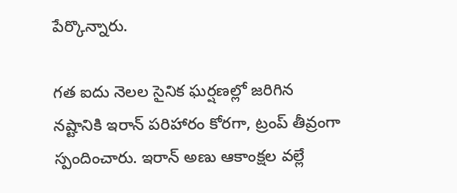పేర్కొన్నారు.

గత ఐదు నెలల సైనిక ఘర్షణల్లో జరిగిన నష్టానికి ఇరాన్ పరిహారం కోరగా, ట్రంప్ తీవ్రంగా స్పందించారు. ఇరాన్ అణు ఆకాంక్షల వల్లే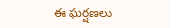ఈ ఘర్షణలు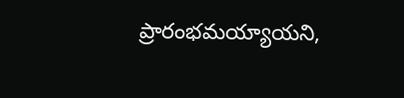ప్రారంభమయ్యాయని,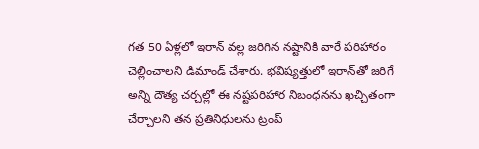గత 50 ఏళ్లలో ఇరాన్ వల్ల జరిగిన నష్టానికి వారే పరిహారం చెల్లించాలని డిమాండ్ చేశారు. భవిష్యత్తులో ఇరాన్‌తో జరిగే అన్ని దౌత్య చర్చల్లో ఈ నష్టపరిహార నిబంధనను ఖచ్చితంగా చేర్చాలని తన ప్రతినిధులను ట్రంప్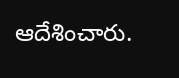ఆదేశించారు.